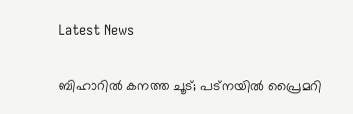Latest News

ബിഹാറില്‍ കനത്ത ചൂട്; പട്‌നയില്‍ പ്രൈമറി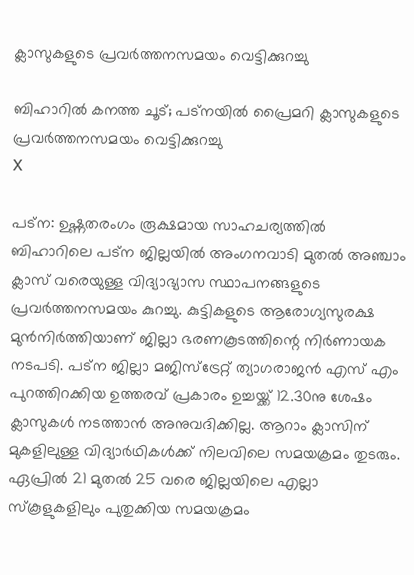ക്ലാസുകളുടെ പ്രവര്‍ത്തനസമയം വെട്ടിക്കുറച്ചു

ബിഹാറില്‍ കനത്ത ചൂട്; പട്‌നയില്‍ പ്രൈമറി ക്ലാസുകളുടെ പ്രവര്‍ത്തനസമയം വെട്ടിക്കുറച്ചു
X

പട്‌ന: ഉഷ്ണതരംഗം രൂക്ഷമായ സാഹചര്യത്തില്‍ ബിഹാറിലെ പട്‌ന ജില്ലയില്‍ അംഗനവാടി മുതല്‍ അഞ്ചാം ക്ലാസ് വരെയുള്ള വിദ്യാഭ്യാസ സ്ഥാപനങ്ങളുടെ പ്രവര്‍ത്തനസമയം കുറച്ചു. കുട്ടികളുടെ ആരോഗ്യസുരക്ഷ മുന്‍നിര്‍ത്തിയാണ് ജില്ലാ ഭരണകൂടത്തിന്റെ നിര്‍ണായക നടപടി. പട്‌ന ജില്ലാ മജിസ്‌ട്രേറ്റ് ത്യാഗരാജന്‍ എസ് എം പുറത്തിറക്കിയ ഉത്തരവ് പ്രകാരം ഉച്ചയ്ക്ക് 12.30നു ശേഷം ക്ലാസുകള്‍ നടത്താന്‍ അനുവദിക്കില്ല. ആറാം ക്ലാസിന് മുകളിലുള്ള വിദ്യാര്‍ഥികള്‍ക്ക് നിലവിലെ സമയക്രമം തുടരും. ഏപ്രില്‍ 21 മുതല്‍ 25 വരെ ജില്ലയിലെ എല്ലാ സ്‌കൂളുകളിലും പുതുക്കിയ സമയക്രമം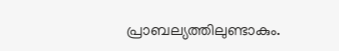പ്രാബല്യത്തിലുണ്ടാകും.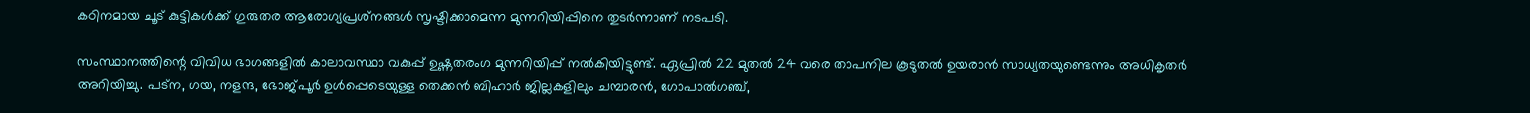കഠിനമായ ചൂട് കുട്ടികള്‍ക്ക് ഗുരുതര ആരോഗ്യപ്രശ്‌നങ്ങള്‍ സൃഷ്ടിക്കാമെന്ന മുന്നറിയിപ്പിനെ തുടര്‍ന്നാണ് നടപടി.

സംസ്ഥാനത്തിന്റെ വിവിധ ഭാഗങ്ങളില്‍ കാലാവസ്ഥാ വകുപ്പ് ഉഷ്ണതരംഗ മുന്നറിയിപ്പ് നല്‍കിയിട്ടുണ്ട്. ഏപ്രില്‍ 22 മുതല്‍ 24 വരെ താപനില കൂടുതല്‍ ഉയരാന്‍ സാധ്യതയുണ്ടെന്നും അധികൃതര്‍ അറിയിച്ചു. പട്‌ന, ഗയ, നളന്ദ, ഭോജ്പൂര്‍ ഉള്‍പ്പെടെയുള്ള തെക്കന്‍ ബിഹാര്‍ ജില്ലകളിലും ചമ്പാരന്‍, ഗോപാല്‍ഗഞ്ച്,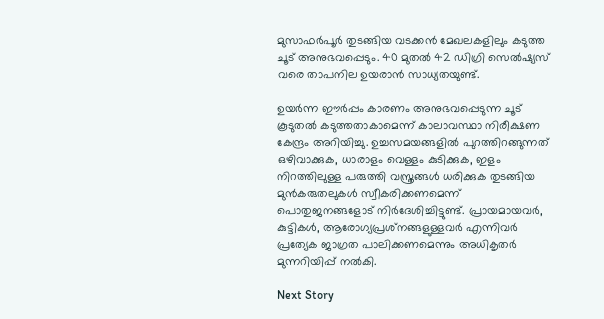മുസാഫര്‍പൂര്‍ തുടങ്ങിയ വടക്കന്‍ മേഖലകളിലും കടുത്ത ചൂട് അനുഭവപ്പെടും. 40 മുതല്‍ 42 ഡിഗ്രി സെല്‍ഷ്യസ് വരെ താപനില ഉയരാന്‍ സാധ്യതയുണ്ട്.

ഉയര്‍ന്ന ഈര്‍പ്പം കാരണം അനുഭവപ്പെടുന്ന ചൂട് കൂടുതല്‍ കടുത്തതാകാമെന്ന് കാലാവസ്ഥാ നിരീക്ഷണ കേന്ദ്രം അറിയിച്ചു. ഉച്ചസമയങ്ങളില്‍ പുറത്തിറങ്ങുന്നത് ഒഴിവാക്കുക, ധാരാളം വെള്ളം കുടിക്കുക, ഇളം നിറത്തിലുള്ള പരുത്തി വസ്ത്രങ്ങള്‍ ധരിക്കുക തുടങ്ങിയ മുന്‍കരുതലുകള്‍ സ്വീകരിക്കണമെന്ന് പൊതുജനങ്ങളോട് നിര്‍ദേശിച്ചിട്ടുണ്ട്. പ്രായമായവര്‍, കുട്ടികള്‍, ആരോഗ്യപ്രശ്‌നങ്ങളുള്ളവര്‍ എന്നിവര്‍ പ്രത്യേക ജാഗ്രത പാലിക്കണമെന്നും അധികൃതര്‍ മുന്നറിയിപ്പ് നല്‍കി.

Next Story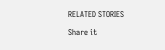RELATED STORIES

Share it